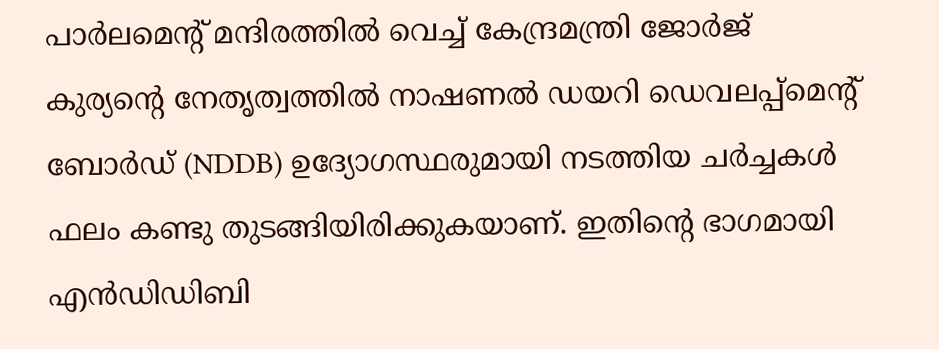പാർലമെന്റ് മന്ദിരത്തിൽ വെച്ച് കേന്ദ്രമന്ത്രി ജോർജ് കുര്യന്റെ നേതൃത്വത്തിൽ നാഷണൽ ഡയറി ഡെവലപ്പ്മെന്റ് ബോർഡ് (NDDB) ഉദ്യോഗസ്ഥരുമായി നടത്തിയ ചർച്ചകൾ ഫലം കണ്ടു തുടങ്ങിയിരിക്കുകയാണ്. ഇതിന്റെ ഭാഗമായി എൻഡിഡിബി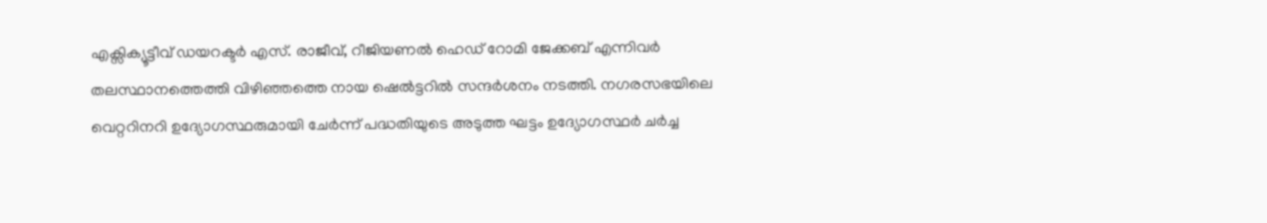എക്സിക്യൂട്ടീവ് ഡയറക്ടർ എസ്. രാജീവ്, റീജിയണൽ ഹെഡ് റോമി ജേക്കബ് എന്നിവർ തലസ്ഥാനത്തെത്തി വിഴിഞ്ഞത്തെ നായ ഷെൽട്ടറിൽ സന്ദർശനം നടത്തി. നഗരസഭയിലെ വെറ്ററിനറി ഉദ്യോഗസ്ഥരുമായി ചേർന്ന് പദ്ധതിയുടെ അടുത്ത ഘട്ടം ഉദ്യോഗസ്ഥർ ചർച്ച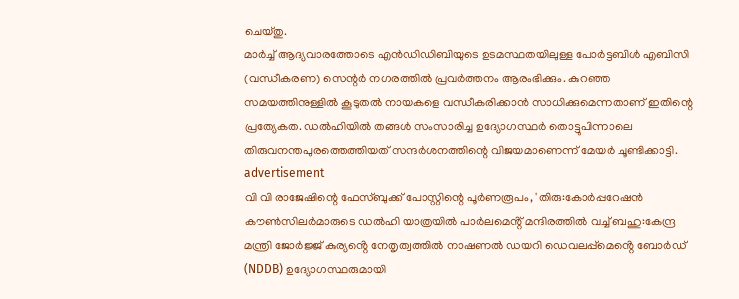ചെയ്തു.
മാർച്ച് ആദ്യവാരത്തോടെ എൻഡിഡിബിയുടെ ഉടമസ്ഥതയിലുള്ള പോർട്ടബിൾ എബിസി (വന്ധീകരണ) സെന്റർ നഗരത്തിൽ പ്രവർത്തനം ആരംഭിക്കും. കുറഞ്ഞ സമയത്തിനുള്ളിൽ കൂടുതൽ നായകളെ വന്ധീകരിക്കാൻ സാധിക്കുമെന്നതാണ് ഇതിന്റെ പ്രത്യേകത. ഡൽഹിയിൽ തങ്ങൾ സംസാരിച്ച ഉദ്യോഗസ്ഥർ തൊട്ടുപിന്നാലെ തിരുവനന്തപുരത്തെത്തിയത് സന്ദർശനത്തിന്റെ വിജയമാണെന്ന് മേയർ ചൂണ്ടിക്കാട്ടി.
advertisement
വി വി രാജേഷിന്റെ ഫേസ്ബുക്ക് പോസ്റ്റിന്റെ പൂർണരൂപം, 'തിരു:കോർപ്പറേഷൻ കൗൺസിലർമാരുടെ ഡൽഹി യാത്രയിൽ പാർലമെൻ്റ് മന്ദിരത്തിൽ വച്ച് ബഹു:കേന്ദ്ര മന്ത്രി ജോർജ്ജ് കുര്യൻ്റെ നേതൃത്വത്തിൽ നാഷണൽ ഡയറി ഡെവലപ്പ്മെൻ്റെ ബോർഡ് (NDDB) ഉദ്യോഗസ്ഥരുമായി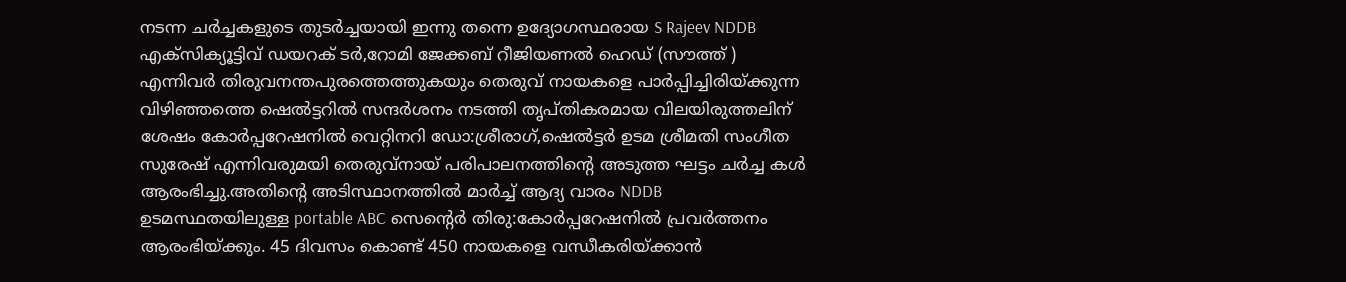നടന്ന ചർച്ചകളുടെ തുടർച്ചയായി ഇന്നു തന്നെ ഉദ്യോഗസ്ഥരായ S Rajeev NDDB എക്സിക്യൂട്ടിവ് ഡയറക് ടർ,റോമി ജേക്കബ് റീജിയണൽ ഹെഡ് (സൗത്ത് ) എന്നിവർ തിരുവനന്തപുരത്തെത്തുകയും തെരുവ് നായകളെ പാർപ്പിച്ചിരിയ്ക്കുന്ന വിഴിഞ്ഞത്തെ ഷെൽട്ടറിൽ സന്ദർശനം നടത്തി തൃപ്തികരമായ വിലയിരുത്തലിന് ശേഷം കോർപ്പറേഷനിൽ വെറ്റിനറി ഡോ:ശ്രീരാഗ്,ഷെൽട്ടർ ഉടമ ശ്രീമതി സംഗീത സുരേഷ് എന്നിവരുമയി തെരുവ്നായ് പരിപാലനത്തിൻ്റെ അടുത്ത ഘട്ടം ചർച്ച കൾ ആരംഭിച്ചു.അതിൻ്റെ അടിസ്ഥാനത്തിൽ മാർച്ച് ആദ്യ വാരം NDDB ഉടമസ്ഥതയിലുള്ള portable ABC സെൻ്റെർ തിരു:കോർപ്പറേഷനിൽ പ്രവർത്തനം ആരംഭിയ്ക്കും. 45 ദിവസം കൊണ്ട് 450 നായകളെ വന്ധീകരിയ്ക്കാൻ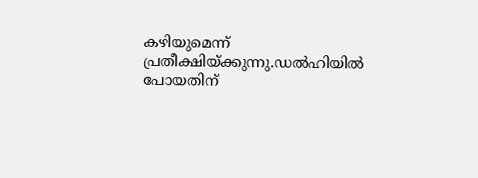കഴിയുമെന്ന് പ്രതീക്ഷിയ്ക്കുന്നു.ഡൽഹിയിൽ പോയതിന്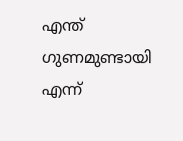എന്ത് ഗുണമുണ്ടായി എന്ന്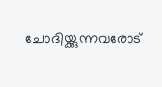ചോദിയ്ക്കുന്നവരോട്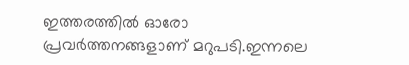ഇത്തരത്തിൽ ഓരോ പ്രവർത്തനങ്ങളാണ് മറുപടി.ഇന്നലെ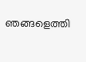ഞങ്ങളെത്തി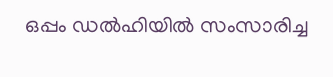ഒപ്പം ഡൽഹിയിൽ സംസാരിച്ച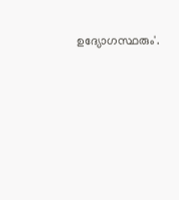ഉദ്യോഗസ്ഥരും'.